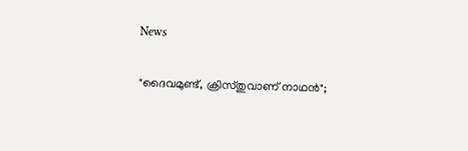News

"ദൈവമുണ്ട്, ക്രിസ്തുവാണ് നാഥൻ";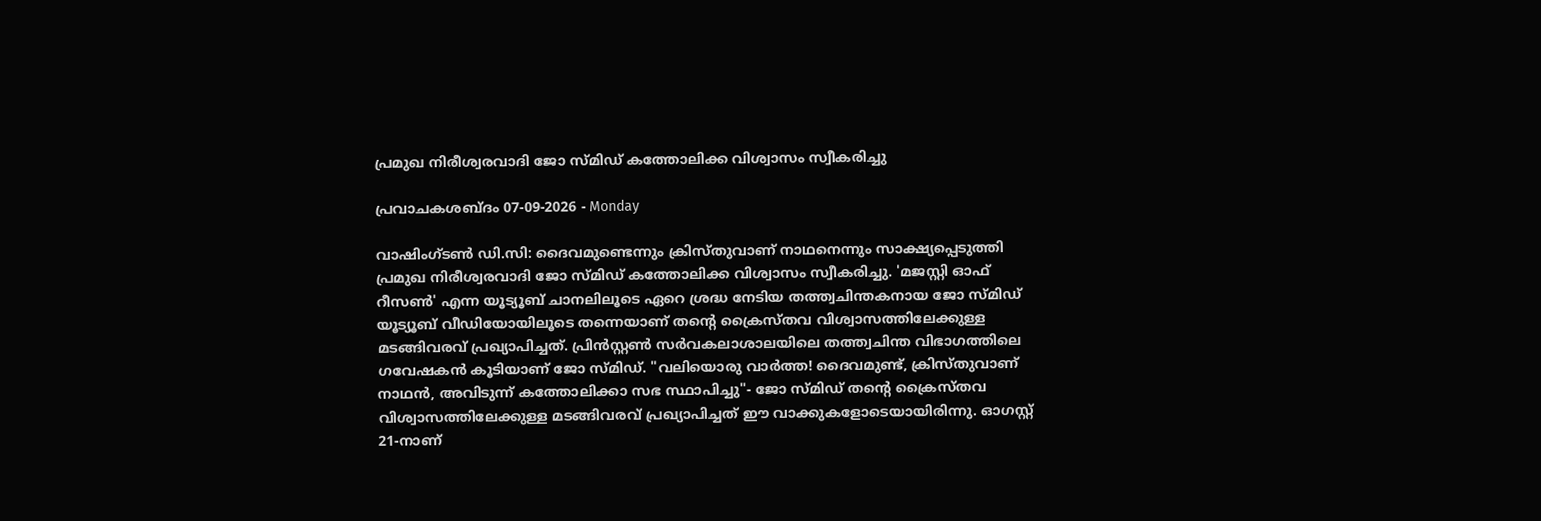പ്രമുഖ നിരീശ്വരവാദി ജോ സ്മിഡ് കത്തോലിക്ക വിശ്വാസം സ്വീകരിച്ചു

പ്രവാചകശബ്ദം 07-09-2026 - Monday

വാഷിംഗ്ടൺ ഡി‌.സി: ദൈവമുണ്ടെന്നും ക്രിസ്തുവാണ് നാഥനെന്നും സാക്ഷ്യപ്പെടുത്തി പ്രമുഖ നിരീശ്വരവാദി ജോ സ്മിഡ് കത്തോലിക്ക വിശ്വാസം സ്വീകരിച്ചു. 'മജസ്റ്റി ഓഫ് റീസൺ' എന്ന യൂട്യൂബ് ചാനലിലൂടെ ഏറെ ശ്രദ്ധ നേടിയ തത്ത്വചിന്തകനായ ജോ സ്മിഡ് യൂട്യൂബ് വീഡിയോയിലൂടെ തന്നെയാണ് തന്റെ ക്രൈസ്തവ വിശ്വാസത്തിലേക്കുള്ള മടങ്ങിവരവ് പ്രഖ്യാപിച്ചത്. പ്രിൻസ്റ്റൺ സർവകലാശാലയിലെ തത്ത്വചിന്ത വിഭാഗത്തിലെ ഗവേഷകന്‍ കൂടിയാണ് ജോ സ്മിഡ്. "വലിയൊരു വാർത്ത! ദൈവമുണ്ട്, ക്രിസ്തുവാണ് നാഥൻ, അവിടുന്ന് കത്തോലിക്കാ സഭ സ്ഥാപിച്ചു"- ജോ സ്മിഡ് തൻ്റെ ക്രൈസ്തവ വിശ്വാസത്തിലേക്കുള്ള മടങ്ങിവരവ് പ്രഖ്യാപിച്ചത് ഈ വാക്കുകളോടെയായിരിന്നു. ഓഗസ്റ്റ് 21-നാണ്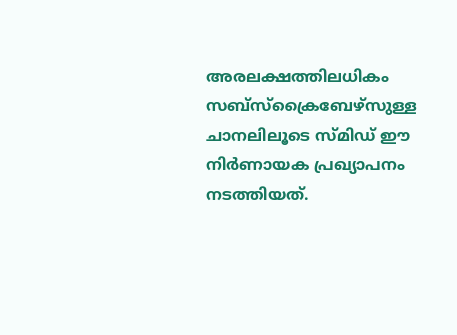അരലക്ഷത്തിലധികം സബ്‌സ്‌ക്രൈബേഴ്സുള്ള ചാനലിലൂടെ സ്മിഡ് ഈ നിർണായക പ്രഖ്യാപനം നടത്തിയത്.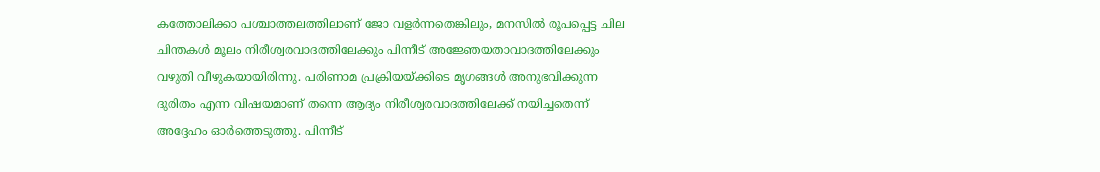കത്തോലിക്കാ പശ്ചാത്തലത്തിലാണ് ജോ വളര്‍ന്നതെങ്കിലും, മനസില്‍ രൂപപ്പെട്ട ചില ചിന്തകൾ മൂലം നിരീശ്വരവാദത്തിലേക്കും പിന്നീട് അജ്ഞേയതാവാദത്തിലേക്കും വഴുതി വീഴുകയായിരിന്നു. പരിണാമ പ്രക്രിയയ്ക്കിടെ മൃഗങ്ങൾ അനുഭവിക്കുന്ന ദുരിതം എന്ന വിഷയമാണ് തന്നെ ആദ്യം നിരീശ്വരവാദത്തിലേക്ക് നയിച്ചതെന്ന് അദ്ദേഹം ഓര്‍ത്തെടുത്തു. പിന്നീട്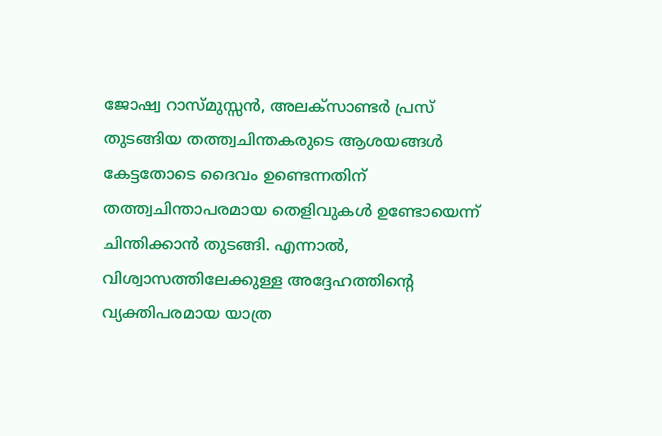ജോഷ്വ റാസ്മുസ്സൻ, അലക്സാണ്ടർ പ്രസ് തുടങ്ങിയ തത്ത്വചിന്തകരുടെ ആശയങ്ങൾ കേട്ടതോടെ ദൈവം ഉണ്ടെന്നതിന് തത്ത്വചിന്താപരമായ തെളിവുകൾ ഉണ്ടോയെന്ന് ചിന്തിക്കാൻ തുടങ്ങി. എന്നാൽ, വിശ്വാസത്തിലേക്കുള്ള അദ്ദേഹത്തിന്റെ വ്യക്തിപരമായ യാത്ര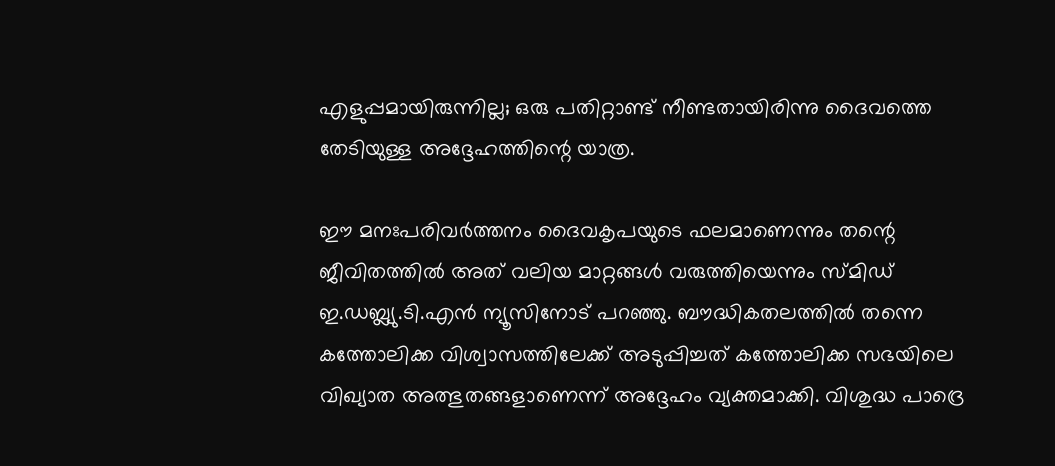എളുപ്പമായിരുന്നില്ല; ഒരു പതിറ്റാണ്ട് നീണ്ടതായിരിന്നു ദൈവത്തെ തേടിയുള്ള അദ്ദേഹത്തിന്റെ യാത്ര.

ഈ മനഃപരിവർത്തനം ദൈവകൃപയുടെ ഫലമാണെന്നും തന്റെ ജീവിതത്തിൽ അത് വലിയ മാറ്റങ്ങൾ വരുത്തിയെന്നും സ്മിഡ് ഇ.ഡബ്ല്യു.ടി.എൻ ന്യൂസിനോട് പറഞ്ഞു. ബൗദ്ധികതലത്തിൽ തന്നെ കത്തോലിക്ക വിശ്വാസത്തിലേക്ക് അടുപ്പിച്ചത് കത്തോലിക്ക സഭയിലെ വിഖ്യാത അത്ഭുതങ്ങളാണെന്ന് അദ്ദേഹം വ്യക്തമാക്കി. വിശുദ്ധ പാദ്രെ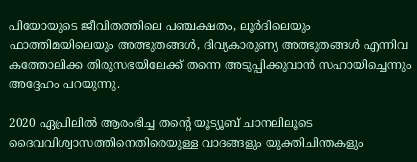പിയോയുടെ ജീവിതത്തിലെ പഞ്ചക്ഷതം, ലൂർദിലെയും ഫാത്തിമയിലെയും അത്ഭുതങ്ങൾ, ദിവ്യകാരുണ്യ അത്ഭുതങ്ങൾ എന്നിവ കത്തോലിക്ക തിരുസഭയിലേക്ക് തന്നെ അടുപ്പിക്കുവാന്‍ സഹായിച്ചെന്നും അദ്ദേഹം പറയുന്നു.

2020 ഏപ്രിലിൽ ആരംഭിച്ച തന്റെ യൂട്യൂബ് ചാനലിലൂടെ ദൈവവിശ്വാസത്തിനെതിരെയുള്ള വാദങ്ങളും യുക്തിചിന്തകളും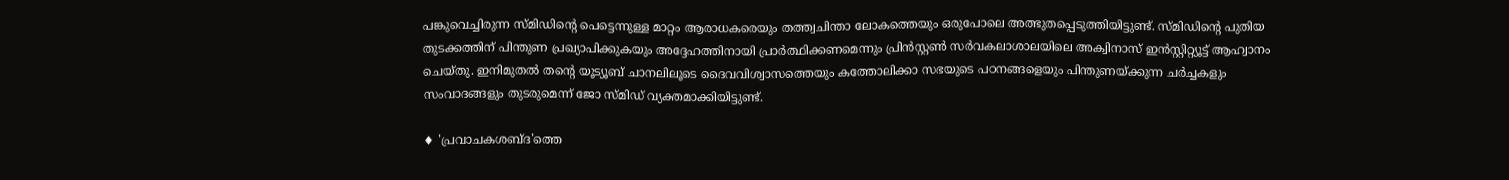പങ്കുവെച്ചിരുന്ന സ്മിഡിൻ്റെ പെട്ടെന്നുള്ള മാറ്റം ആരാധകരെയും തത്ത്വചിന്താ ലോകത്തെയും ഒരുപോലെ അത്ഭുതപ്പെടുത്തിയിട്ടുണ്ട്. സ്മിഡിൻ്റെ പുതിയ തുടക്കത്തിന് പിന്തുണ പ്രഖ്യാപിക്കുകയും അദ്ദേഹത്തിനായി പ്രാർത്ഥിക്കണമെന്നും പ്രിൻസ്റ്റൺ സർവകലാശാലയിലെ അക്വിനാസ് ഇൻസ്റ്റിറ്റ്യൂട്ട് ആഹ്വാനം ചെയ്തു. ഇനിമുതൽ തന്റെ യൂട്യൂബ് ചാനലിലൂടെ ദൈവവിശ്വാസത്തെയും കത്തോലിക്കാ സഭയുടെ പഠനങ്ങളെയും പിന്തുണയ്ക്കുന്ന ചർച്ചകളും സംവാദങ്ങളും തുടരുമെന്ന് ജോ സ്മിഡ് വ്യക്തമാക്കിയിട്ടുണ്ട്.

♦ 'പ്രവാചകശബ്‌ദ'ത്തെ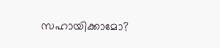സഹായിക്കാമോ?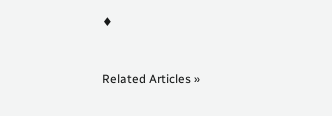♦


Related Articles »